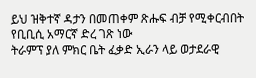ይህ ዝቅተኛ ዳታን በመጠቀም ጽሑፍ ብቻ የሚቀርብበት የቢቢሲ አማርኛ ድረ ገጽ ነው
ትራምፕ ያለ ምክር ቤት ፈቃድ ኢራን ላይ ወታደራዊ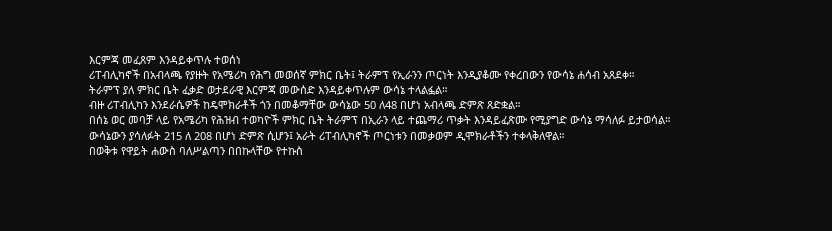እርምጃ መፈጸም እንዳይቀጥሉ ተወሰነ
ሪፐብሊካኖች በአብላጫ የያዙት የአሜሪካ የሕግ መወሰኛ ምክር ቤት፤ ትራምፕ የኢራንን ጦርነት እንዲያቆሙ የቀረበውን የውሳኔ ሐሳብ አጸደቀ።
ትራምፕ ያለ ምክር ቤት ፈቃድ ወታደራዊ እርምጃ መውሰድ እንዳይቀጥሉም ውሳኔ ተላልፏል።
ብዙ ሪፐብሊካን እንደራሴዎች ከዴሞክራቶች ጎን በመቆማቸው ውሳኔው 50 ለ48 በሆነ አብላጫ ድምጽ ጸድቋል።
በሰኔ ወር መባቻ ላይ የአሜሪካ የሕዝብ ተወካዮች ምክር ቤት ትራምፕ በኢራን ላይ ተጨማሪ ጥቃት እንዳይፈጽሙ የሚያግድ ውሳኔ ማሳለፉ ይታወሳል።
ውሳኔውን ያሳለፉት 215 ለ 208 በሆነ ድምጽ ሲሆን፤ አራት ሪፐብሊካኖች ጦርነቱን በመቃወም ዲሞክራቶችን ተቀላቅለዋል።
በወቅቱ የዋይት ሐውስ ባለሥልጣን በበኩላቸው የተኩስ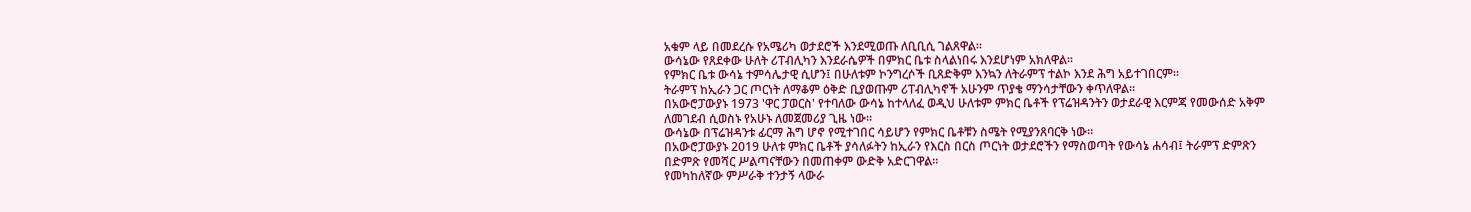አቁም ላይ በመደረሱ የአሜሪካ ወታደሮች እንደሚወጡ ለቢቢሲ ገልጸዋል።
ውሳኔው የጸደቀው ሁለት ሪፐብሊካን እንደራሴዎች በምክር ቤቱ ስላልነበሩ እንደሆነም አክለዋል።
የምክር ቤቱ ውሳኔ ተምሳሌታዊ ሲሆን፤ በሁለቱም ኮንግረሶች ቢጸድቅም እንኳን ለትራምፕ ተልኮ እንደ ሕግ አይተገበርም።
ትራምፕ ከኢራን ጋር ጦርነት ለማቆም ዕቅድ ቢያወጡም ሪፐብሊካኖች አሁንም ጥያቄ ማንሳታቸውን ቀጥለዋል።
በአውሮፓውያኑ 1973 'ዋር ፓወርስ' የተባለው ውሳኔ ከተላለፈ ወዲህ ሁለቱም ምክር ቤቶች የፕሬዝዳንትን ወታደራዊ እርምጃ የመውሰድ አቅም ለመገደብ ሲወስኑ የአሁኑ ለመጀመሪያ ጊዜ ነው።
ውሳኔው በፕሬዝዳንቱ ፊርማ ሕግ ሆኖ የሚተገበር ሳይሆን የምክር ቤቶቹን ስሜት የሚያንጸባርቅ ነው።
በአውሮፓውያኑ 2019 ሁለቱ ምክር ቤቶች ያሳለፉትን ከኢራን የእርስ በርስ ጦርነት ወታደሮችን የማስወጣት የውሳኔ ሐሳብ፤ ትራምፕ ድምጽን በድምጽ የመሻር ሥልጣናቸውን በመጠቀም ውድቅ አድርገዋል።
የመካከለኛው ምሥራቅ ተንታኝ ላውራ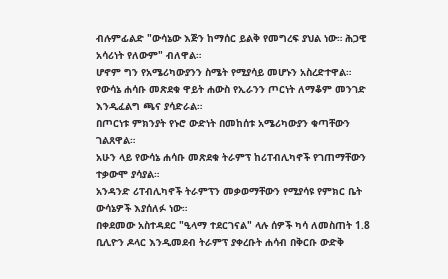ብሉምፊልድ "ውሳኔው እጅን ከማሰር ይልቅ የመግረፍ ያህል ነው። ሕጋዊ አሳሪነት የለውም" ብለዋል።
ሆኖም ግን የአሜሪካውያንን ስሜት የሚያሳይ መሆኑን አስረድተዋል።
የውሳኔ ሐሳቡ መጽደቁ ዋይት ሐውስ የኢራንን ጦርነት ለማቆም መንገድ እንዲፈልግ ጫና ያሳድራል።
በጦርነቱ ምክንያት የኑሮ ውድነት በመከሰቱ አሜሪካውያን ቁጣቸውን ገልጸዋል።
አሁን ላይ የውሳኔ ሐሳቡ መጽደቁ ትራምፕ ከሪፐብሊካኖች የገጠማቸውን ተቃውሞ ያሳያል።
አንዳንድ ሪፐብሊካኖች ትራምፕን መቃወማቸውን የሚያሳዩ የምክር ቤት ውሳኔዎች እያሰለፉ ነው።
በቀደመው አስተዳደር "ዒላማ ተደርገናል" ላሉ ሰዎች ካሳ ለመስጠት 1.8 ቢሊዮን ዶላር እንዲመደብ ትራምፕ ያቀረቡት ሐሳብ በቅርቡ ውድቅ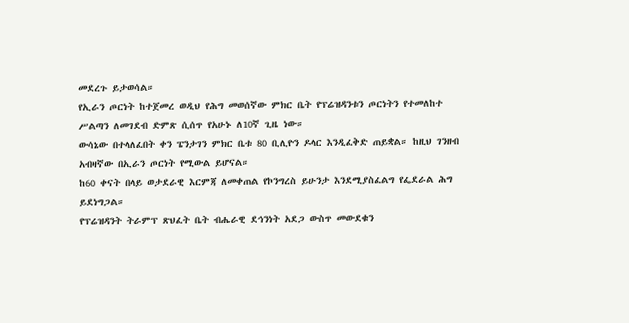መደረጉ ይታወሳል።
የኢራን ጦርነት ከተጀመረ ወዲህ የሕግ መወሰኛው ምክር ቤት የፕሬዝዳንቱን ጦርነትን የተመለከተ ሥልጣን ለመገደብ ድምጽ ሲሰጥ የአሁኑ ለ10ኛ ጊዜ ነው።
ውሳኔው በተላለፈበት ቀን ፔንታገን ምክር ቤቱ 80 ቢሊዮን ዶላር እንዲፈቅድ ጠይቋል። ከዚህ ገንዘብ አብዛኛው በኢራን ጦርነት የሚውል ይሆናል።
ከ60 ቀናት በላይ ወታደራዊ እርምጃ ለመቀጠል የኮንግረስ ይሁንታ እንደሚያስፈልግ የፌደራል ሕግ ይደነግጋል።
የፕሬዝዳንት ትራምፕ ጽህፈት ቤት ብሔራዊ ደኅንነት አደጋ ውስጥ መውደቁን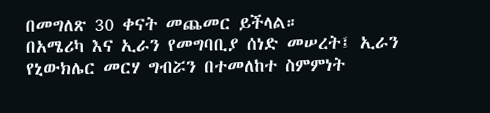በመግለጽ 30 ቀናት መጨመር ይችላል።
በአሜሪካ እና ኢራን የመግባቢያ ሰነድ መሠረት፤ ኢራን የኒውክሌር መርሃ ግብሯን በተመለከተ ስምምነት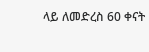ላይ ለመድረስ 60 ቀናት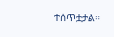ተሰጥቷታል።